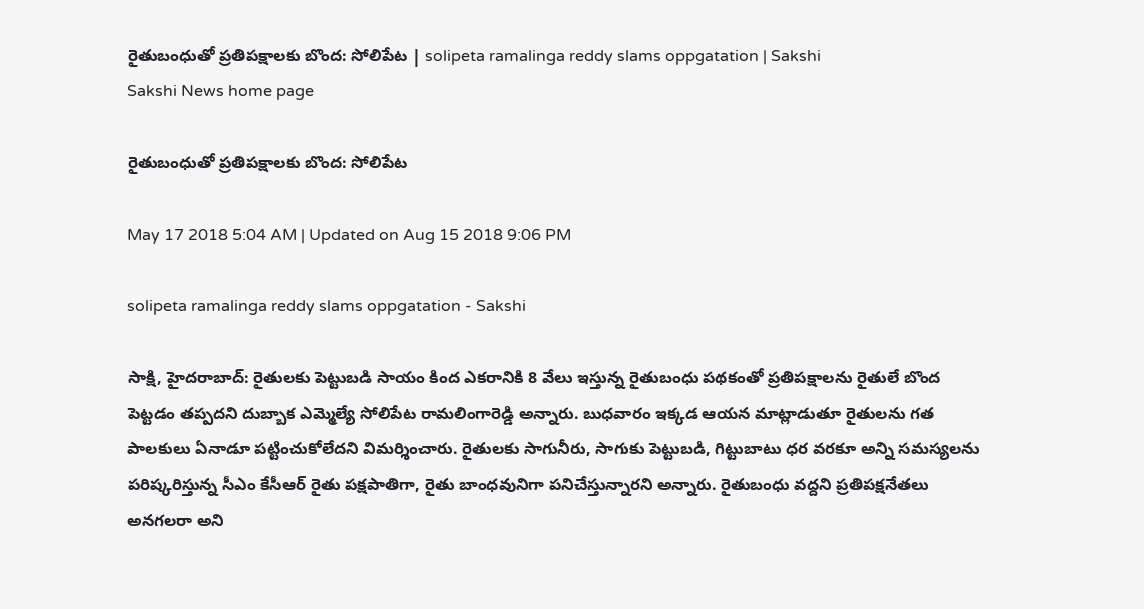రైతుబంధుతో ప్రతిపక్షాలకు బొంద: సోలిపేట | solipeta ramalinga reddy slams oppgatation | Sakshi
Sakshi News home page

రైతుబంధుతో ప్రతిపక్షాలకు బొంద: సోలిపేట

May 17 2018 5:04 AM | Updated on Aug 15 2018 9:06 PM

solipeta ramalinga reddy slams oppgatation - Sakshi

సాక్షి, హైదరాబాద్‌: రైతులకు పెట్టుబడి సాయం కింద ఎకరానికి 8 వేలు ఇస్తున్న రైతుబంధు పథకంతో ప్రతిపక్షాలను రైతులే బొంద పెట్టడం తప్పదని దుబ్బాక ఎమ్మెల్యే సోలిపేట రామలింగారెడ్డి అన్నారు. బుధవారం ఇక్కడ ఆయన మాట్లాడుతూ రైతులను గత పాలకులు ఏనాడూ పట్టించుకోలేదని విమర్శించారు. రైతులకు సాగునీరు, సాగుకు పెట్టుబడి, గిట్టుబాటు ధర వరకూ అన్ని సమస్యలను పరిష్కరిస్తున్న సీఎం కేసీఆర్‌ రైతు పక్షపాతిగా, రైతు బాంధవునిగా పనిచేస్తున్నారని అన్నారు. రైతుబంధు వద్దని ప్రతిపక్షనేతలు అనగలరా అని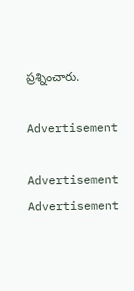ప్రశ్నించారు.

Advertisement

Advertisement
Advertisement